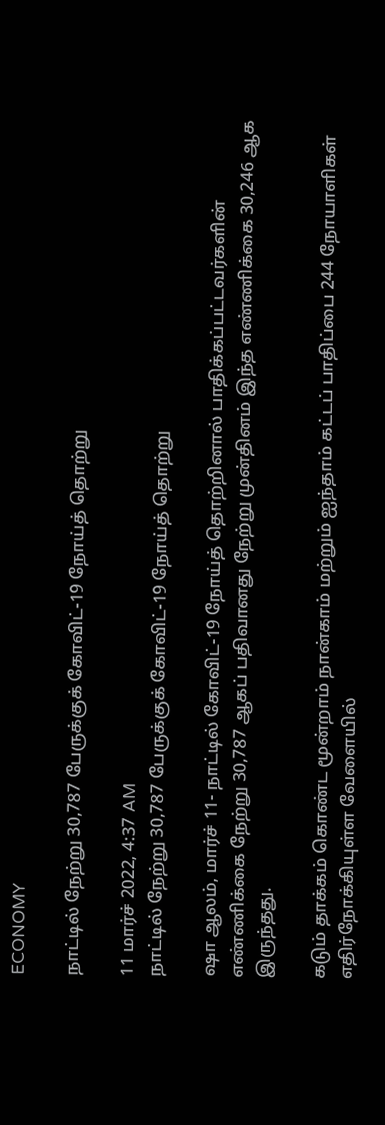ECONOMY

நாட்டில் நேற்று 30,787 பேருக்குக் கோவிட்-19 நோய்த் தொற்று

11 மார்ச் 2022, 4:37 AM
நாட்டில் நேற்று 30,787 பேருக்குக் கோவிட்-19 நோய்த் தொற்று

ஷா ஆலம், மார்ச் 11- நாட்டில் கோவிட்-19 நோய்த் தொற்றினால் பாதிக்கப்பட்டவர்களின் எண்ணிக்கை நேற்று 30,787 ஆகப் பதிவானது நேற்று முன்தினம் இந்த எண்ணிக்கை 30,246 ஆக இருந்தது.

கடும் தாக்கம் கொண்ட மூன்றாம் நான்காம் மற்றும் ஐந்தாம் கட்டப் பாதிப்பை 244 நோயாளிகள்  எதிர்நோக்கியுள்ள வேளையில்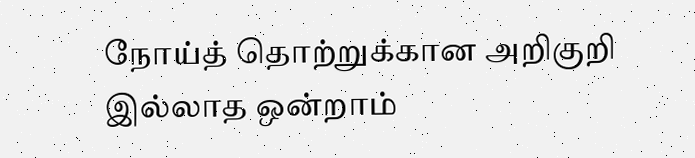நோய்த் தொற்றுக்கான அறிகுறி இல்லாத ஒன்றாம்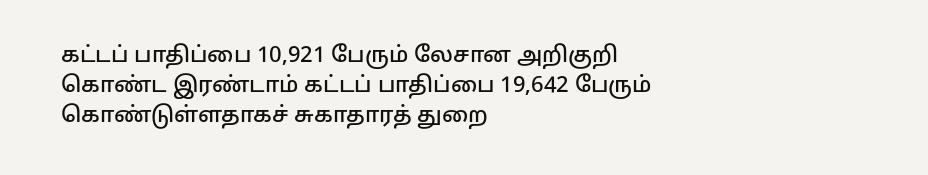கட்டப் பாதிப்பை 10,921 பேரும் லேசான அறிகுறி கொண்ட இரண்டாம் கட்டப் பாதிப்பை 19,642 பேரும் கொண்டுள்ளதாகச் சுகாதாரத் துறை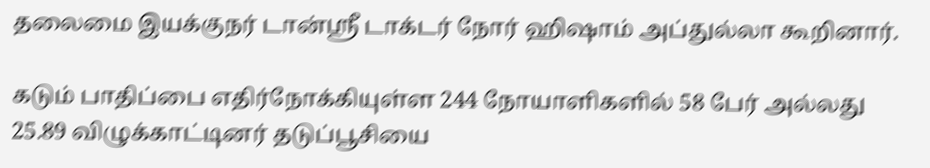தலைமை இயக்குநர் டான்ஸ்ரீ டாக்டர் நோர் ஹிஷாம் அப்துல்லா கூறினார்.

கடும் பாதிப்பை எதிர்நோக்கியுள்ள 244 நோயாளிகளில் 58 பேர் அல்லது 25.89 விழுக்காட்டினர் தடுப்பூசியை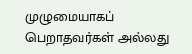முழுமையாகப் பெறாதவர்கள் அல்லது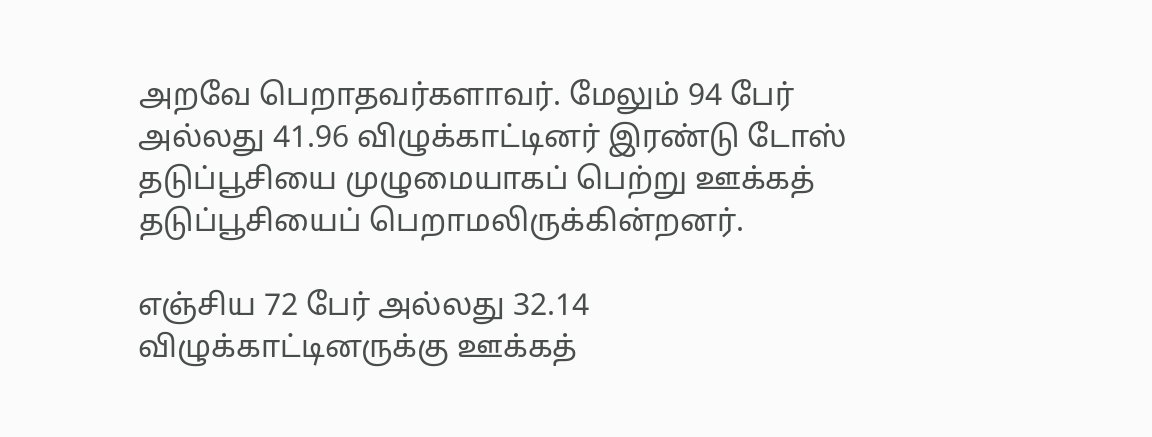அறவே பெறாதவர்களாவர். மேலும் 94 பேர் அல்லது 41.96 விழுக்காட்டினர் இரண்டு டோஸ் தடுப்பூசியை முழுமையாகப் பெற்று ஊக்கத் தடுப்பூசியைப் பெறாமலிருக்கின்றனர்.

எஞ்சிய 72 பேர் அல்லது 32.14 விழுக்காட்டினருக்கு ஊக்கத்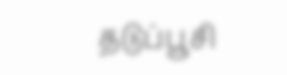தடுப்பூசி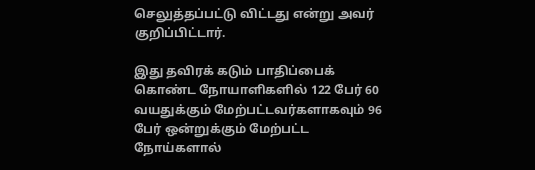செலுத்தப்பட்டு விட்டது என்று அவர் குறிப்பிட்டார்.

இது தவிரக் கடும் பாதிப்பைக் கொண்ட நோயாளிகளில் 122 பேர் 60 வயதுக்கும் மேற்பட்டவர்களாகவும் 96 பேர் ஒன்றுக்கும் மேற்பட்ட நோய்களால்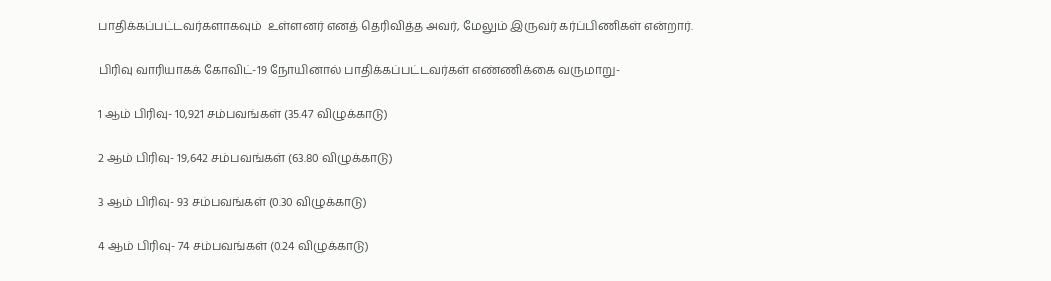பாதிக்கப்பட்டவர்களாகவும்  உள்ளனர் எனத் தெரிவித்த அவர், மேலும் இருவர் கர்ப்பிணிகள் என்றார்.

பிரிவு வாரியாகக் கோவிட்-19 நோயினால் பாதிக்கப்பட்டவர்கள் எண்ணிக்கை வருமாறு-

1 ஆம் பிரிவு- 10,921 சம்பவங்கள் (35.47 விழுக்காடு)

2 ஆம் பிரிவு- 19,642 சம்பவங்கள் (63.80 விழுக்காடு)

3 ஆம் பிரிவு- 93 சம்பவங்கள் (0.30 விழுக்காடு)

4 ஆம் பிரிவு- 74 சம்பவங்கள் (0.24 விழுக்காடு)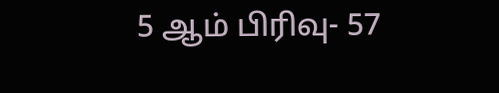5 ஆம் பிரிவு- 57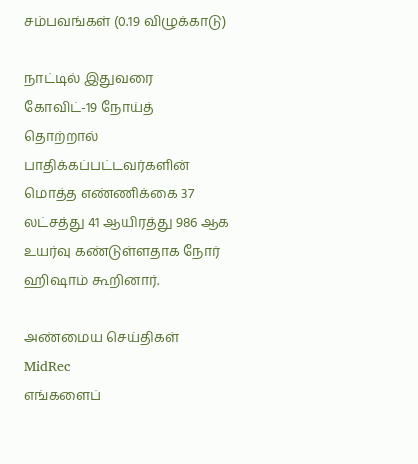சம்பவங்கள் (0.19 விழுக்காடு)

நாட்டில் இதுவரை கோவிட்-19 நோய்த் தொற்றால் பாதிக்கப்பட்டவர்களின் மொத்த எண்ணிக்கை 37 லட்சத்து 41 ஆயிரத்து 986 ஆக உயர்வு கண்டுள்ளதாக நோர் ஹிஷாம் கூறினார்.

அண்மைய செய்திகள்
MidRec
எங்களைப்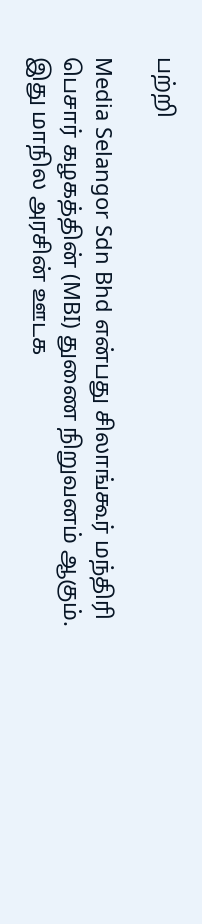பற்றி

Media Selangor Sdn Bhd என்பது சிலாங்கூர் மந்திரி பெசார் கழகத்தின் (MBI) துணை நிறுவனம் ஆகும். இது மாநில அரசின் ஊடக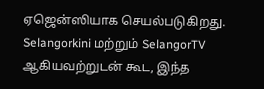ஏஜென்ஸியாக செயல்படுகிறது. Selangorkini மற்றும் SelangorTV ஆகியவற்றுடன் கூட, இந்த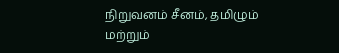நிறுவனம் சீனம், தமிழும் மற்றும்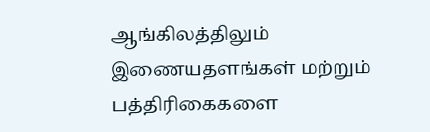ஆங்கிலத்திலும் இணையதளங்கள் மற்றும் பத்திரிகைகளை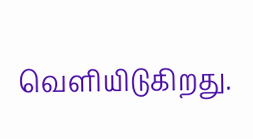வெளியிடுகிறது.